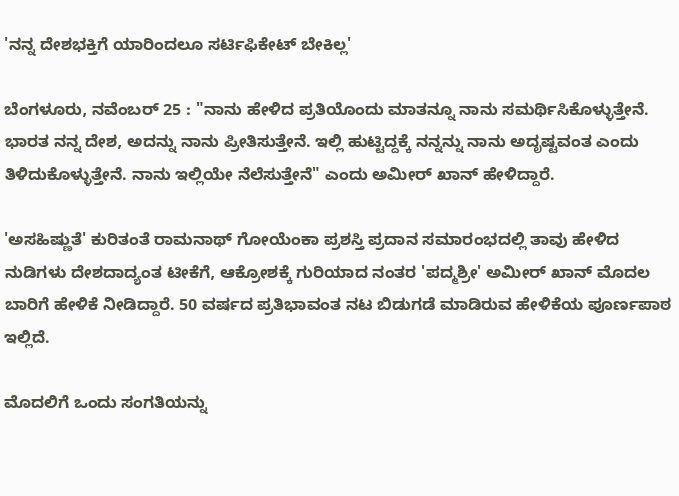'ನನ್ನ ದೇಶಭಕ್ತಿಗೆ ಯಾರಿಂದಲೂ ಸರ್ಟಿಫಿಕೇಟ್ ಬೇಕಿಲ್ಲ'

ಬೆಂಗಳೂರು, ನವೆಂಬರ್ 25 : "ನಾನು ಹೇಳಿದ ಪ್ರತಿಯೊಂದು ಮಾತನ್ನೂ ನಾನು ಸಮರ್ಥಿಸಿಕೊಳ್ಳುತ್ತೇನೆ. ಭಾರತ ನನ್ನ ದೇಶ, ಅದನ್ನು ನಾನು ಪ್ರೀತಿಸುತ್ತೇನೆ. ಇಲ್ಲಿ ಹುಟ್ಟಿದ್ದಕ್ಕೆ ನನ್ನನ್ನು ನಾನು ಅದೃಷ್ಟವಂತ ಎಂದು ತಿಳಿದುಕೊಳ್ಳುತ್ತೇನೆ. ನಾನು ಇಲ್ಲಿಯೇ ನೆಲೆಸುತ್ತೇನೆ" ಎಂದು ಅಮೀರ್ ಖಾನ್ ಹೇಳಿದ್ದಾರೆ.

'ಅಸಹಿಷ್ಣುತೆ' ಕುರಿತಂತೆ ರಾಮನಾಥ್ ಗೋಯೆಂಕಾ ಪ್ರಶಸ್ತಿ ಪ್ರದಾನ ಸಮಾರಂಭದಲ್ಲಿ ತಾವು ಹೇಳಿದ ನುಡಿಗಳು ದೇಶದಾದ್ಯಂತ ಟೀಕೆಗೆ, ಆಕ್ರೋಶಕ್ಕೆ ಗುರಿಯಾದ ನಂತರ 'ಪದ್ಮಶ್ರೀ' ಅಮೀರ್ ಖಾನ್ ಮೊದಲ ಬಾರಿಗೆ ಹೇಳಿಕೆ ನೀಡಿದ್ದಾರೆ. 50 ವರ್ಷದ ಪ್ರತಿಭಾವಂತ ನಟ ಬಿಡುಗಡೆ ಮಾಡಿರುವ ಹೇಳಿಕೆಯ ಪೂರ್ಣಪಾಠ ಇಲ್ಲಿದೆ.

ಮೊದಲಿಗೆ ಒಂದು ಸಂಗತಿಯನ್ನು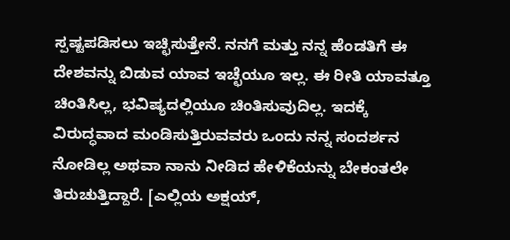ಸ್ಪಷ್ಟಪಡಿಸಲು ಇಚ್ಛಿಸುತ್ತೇನೆ. ನನಗೆ ಮತ್ತು ನನ್ನ ಹೆಂಡತಿಗೆ ಈ ದೇಶವನ್ನು ಬಿಡುವ ಯಾವ ಇಚ್ಛೆಯೂ ಇಲ್ಲ. ಈ ರೀತಿ ಯಾವತ್ತೂ ಚಿಂತಿಸಿಲ್ಲ, ಭವಿಷ್ಯದಲ್ಲಿಯೂ ಚಿಂತಿಸುವುದಿಲ್ಲ. ಇದಕ್ಕೆ ವಿರುದ್ಧವಾದ ಮಂಡಿಸುತ್ತಿರುವವರು ಒಂದು ನನ್ನ ಸಂದರ್ಶನ ನೋಡಿಲ್ಲ ಅಥವಾ ನಾನು ನೀಡಿದ ಹೇಳಿಕೆಯನ್ನು ಬೇಕಂತಲೇ ತಿರುಚುತ್ತಿದ್ದಾರೆ. [ಎಲ್ಲಿಯ ಅಕ್ಷಯ್,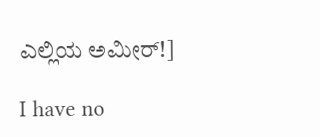ಎಲ್ಲಿಯ ಅಮೀರ್!]

I have no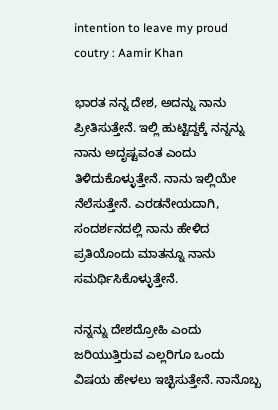intention to leave my proud coutry : Aamir Khan

ಭಾರತ ನನ್ನ ದೇಶ, ಅದನ್ನು ನಾನು ಪ್ರೀತಿಸುತ್ತೇನೆ. ಇಲ್ಲಿ ಹುಟ್ಟಿದ್ದಕ್ಕೆ ನನ್ನನ್ನು ನಾನು ಅದೃಷ್ಟವಂತ ಎಂದು ತಿಳಿದುಕೊಳ್ಳುತ್ತೇನೆ. ನಾನು ಇಲ್ಲಿಯೇ ನೆಲೆಸುತ್ತೇನೆ. ಎರಡನೇಯದಾಗಿ, ಸಂದರ್ಶನದಲ್ಲಿ ನಾನು ಹೇಳಿದ ಪ್ರತಿಯೊಂದು ಮಾತನ್ನೂ ನಾನು ಸಮರ್ಥಿಸಿಕೊಳ್ಳುತ್ತೇನೆ.

ನನ್ನನ್ನು ದೇಶದ್ರೋಹಿ ಎಂದು ಜರಿಯುತ್ತಿರುವ ಎಲ್ಲರಿಗೂ ಒಂದು ವಿಷಯ ಹೇಳಲು ಇಚ್ಛಿಸುತ್ತೇನೆ. ನಾನೊಬ್ಬ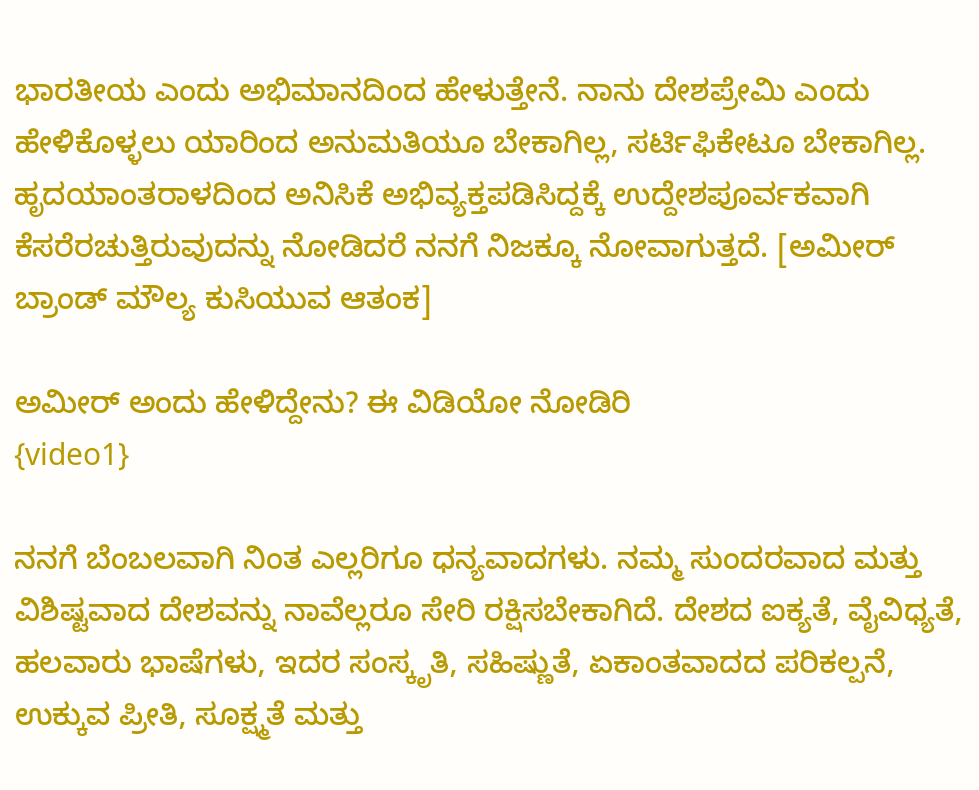ಭಾರತೀಯ ಎಂದು ಅಭಿಮಾನದಿಂದ ಹೇಳುತ್ತೇನೆ. ನಾನು ದೇಶಪ್ರೇಮಿ ಎಂದು ಹೇಳಿಕೊಳ್ಳಲು ಯಾರಿಂದ ಅನುಮತಿಯೂ ಬೇಕಾಗಿಲ್ಲ, ಸರ್ಟಿಫಿಕೇಟೂ ಬೇಕಾಗಿಲ್ಲ. ಹೃದಯಾಂತರಾಳದಿಂದ ಅನಿಸಿಕೆ ಅಭಿವ್ಯಕ್ತಪಡಿಸಿದ್ದಕ್ಕೆ ಉದ್ದೇಶಪೂರ್ವಕವಾಗಿ ಕೆಸರೆರಚುತ್ತಿರುವುದನ್ನು ನೋಡಿದರೆ ನನಗೆ ನಿಜಕ್ಕೂ ನೋವಾಗುತ್ತದೆ. [ಅಮೀರ್ ಬ್ರಾಂಡ್ ಮೌಲ್ಯ ಕುಸಿಯುವ ಆತಂಕ]

ಅಮೀರ್ ಅಂದು ಹೇಳಿದ್ದೇನು? ಈ ವಿಡಿಯೋ ನೋಡಿರಿ
{video1}

ನನಗೆ ಬೆಂಬಲವಾಗಿ ನಿಂತ ಎಲ್ಲರಿಗೂ ಧನ್ಯವಾದಗಳು. ನಮ್ಮ ಸುಂದರವಾದ ಮತ್ತು ವಿಶಿಷ್ಟವಾದ ದೇಶವನ್ನು ನಾವೆಲ್ಲರೂ ಸೇರಿ ರಕ್ಷಿಸಬೇಕಾಗಿದೆ. ದೇಶದ ಐಕ್ಯತೆ, ವೈವಿಧ್ಯತೆ, ಹಲವಾರು ಭಾಷೆಗಳು, ಇದರ ಸಂಸ್ಕೃತಿ, ಸಹಿಷ್ಣುತೆ, ಏಕಾಂತವಾದದ ಪರಿಕಲ್ಪನೆ, ಉಕ್ಕುವ ಪ್ರೀತಿ, ಸೂಕ್ಷ್ಮತೆ ಮತ್ತು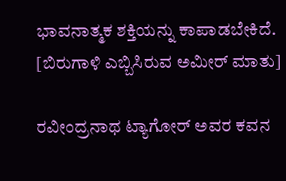ಭಾವನಾತ್ಮಕ ಶಕ್ತಿಯನ್ನು ಕಾಪಾಡಬೇಕಿದೆ. [ಬಿರುಗಾಳಿ ಎಬ್ಬಿಸಿರುವ ಅಮೀರ್ ಮಾತು]

ರವೀಂದ್ರನಾಥ ಟ್ಯಾಗೋರ್ ಅವರ ಕವನ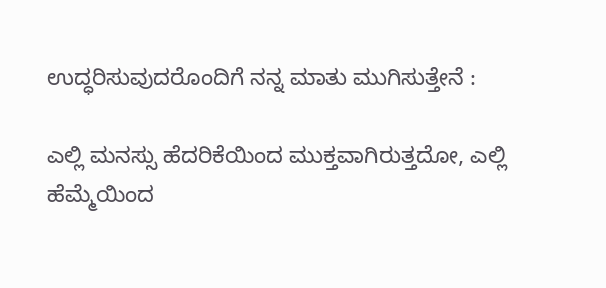ಉದ್ಧರಿಸುವುದರೊಂದಿಗೆ ನನ್ನ ಮಾತು ಮುಗಿಸುತ್ತೇನೆ :

ಎಲ್ಲಿ ಮನಸ್ಸು ಹೆದರಿಕೆಯಿಂದ ಮುಕ್ತವಾಗಿರುತ್ತದೋ, ಎಲ್ಲಿ ಹೆಮ್ಮೆಯಿಂದ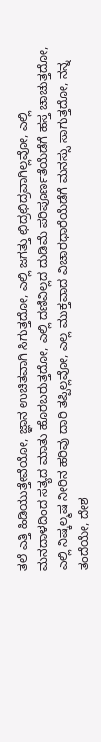ತಲೆ ಎತ್ತಿ ಹಿಡಿಯುತ್ತೇವೆಯೋ, ಜ್ಞಾನ ಉಚಿತವಾಗಿ ಸಿಗುತ್ತದೋ, ಎಲ್ಲಿ ಜಗತ್ತು ಛಿದ್ರಛಿದ್ರವಾಗಿಲ್ಲವೋ, ಎಲ್ಲಿ ಮನದಾಳದಿಂದ ಸತ್ಯದ ಮಾತು ಹೊರಬರುತ್ತದೋ, ಎಲ್ಲಿ ದಣಿವಿಲ್ಲದ ದುಡಿಮೆ ಪರಿಪೂರ್ಣತೆಯೆಡೆಗೆ ಹಸ್ತ ಚಾಚುತ್ತದೋ, ಎಲ್ಲಿ ನಿಷ್ಕಲ್ಮಷ ನೀರಿನ ಹರಿವು ದಾರಿ ತಪ್ಪಿಲ್ಲವೋ, ಎಲ್ಲ ಮುಕ್ತವಾದ ವಿಚಾರಧಾರೆಯೆಡೆಗೆ ಮನಸ್ಸು ಸಾಗುತ್ತದೋ, ನನ್ನ ತಂದೆಯೇ, ದೇಶ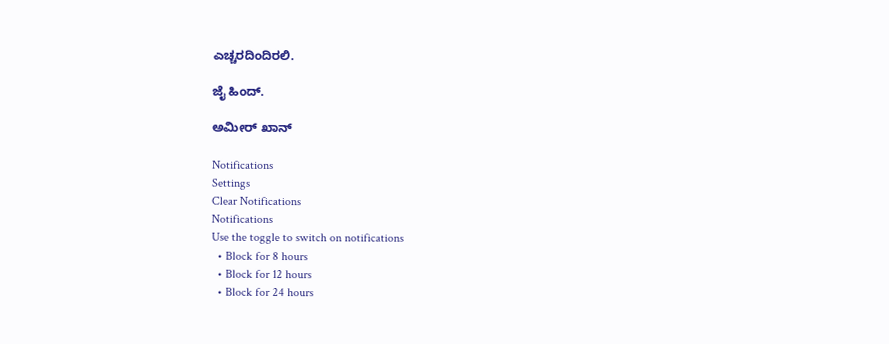ಎಚ್ಚರದಿಂದಿರಲಿ.

ಜೈ ಹಿಂದ್.

ಅಮೀರ್ ಖಾನ್

Notifications
Settings
Clear Notifications
Notifications
Use the toggle to switch on notifications
  • Block for 8 hours
  • Block for 12 hours
  • Block for 24 hours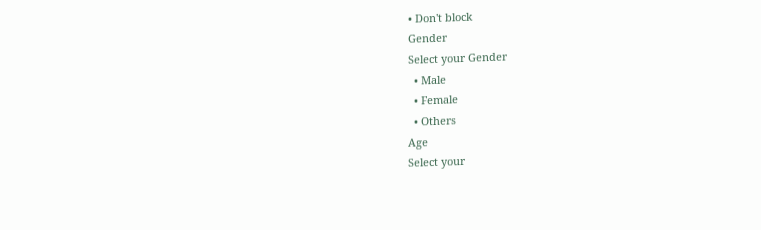• Don't block
Gender
Select your Gender
  • Male
  • Female
  • Others
Age
Select your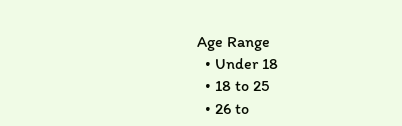Age Range
  • Under 18
  • 18 to 25
  • 26 to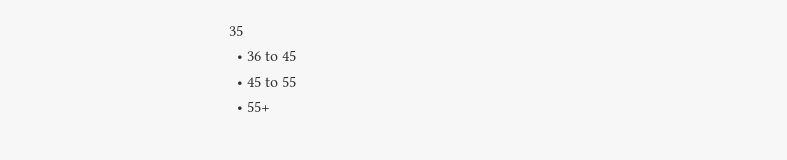35
  • 36 to 45
  • 45 to 55
  • 55+